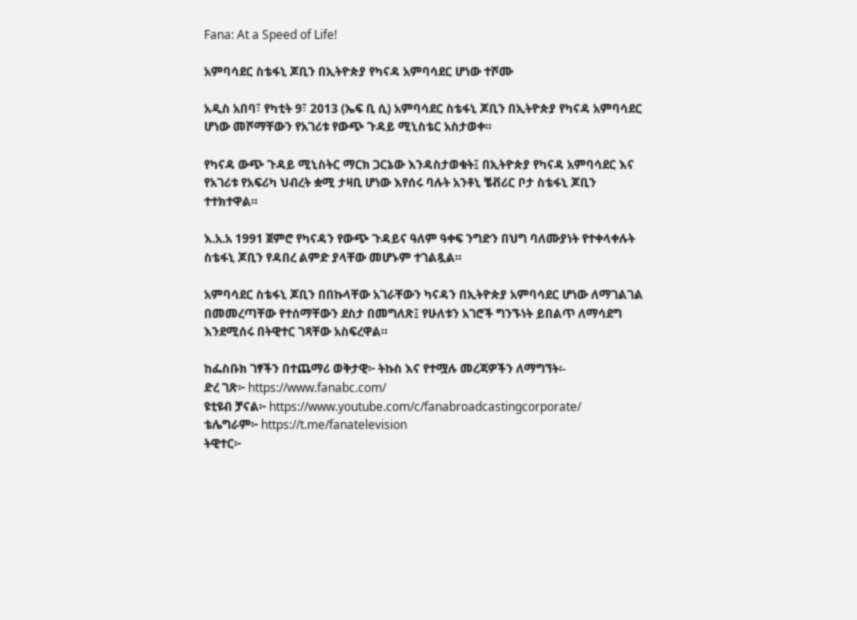Fana: At a Speed of Life!

አምባሳደር ስቴፋኒ ጆቢን በኢትዮጵያ የካናዳ አምባሳደር ሆነው ተሾሙ

አዲስ አበባ፣ የካቲት 9፣ 2013 (ኤፍ ቢ ሲ) አምባሳደር ስቴፋኒ ጆቢን በኢትዮጵያ የካናዳ አምባሳደር ሆነው መሾማቸውን የአገሪቱ የውጭ ጉዳይ ሚኒስቴር አስታወቀ።

የካናዳ ውጭ ጉዳይ ሚኒስትር ማርክ ጋርኔው እንዳስታወቁት፤ በኢትዮጵያ የካናዳ አምባሳደር እና የአገሪቱ የአፍሪካ ህብረት ቋሚ ታዛቢ ሆነው እየሰሩ ባሉት አንቶኒ ቼቭሪር ቦታ ስቴፋኒ ጆቢን ተተክተዋል።

እ.አ.አ 1991 ጀምሮ የካናዳን የውጭ ጉዳይና ዓለም ዓቀፍ ንግድን በህግ ባለሙያነት የተቀላቀሉት ስቴፋኒ ጆቢን የዳበረ ልምድ ያላቸው መሆኑም ተገልጿል።

አምባሳደር ስቴፋኒ ጆቢን በበኩላቸው አገራቸውን ካናዳን በኢትዮጵያ አምባሳደር ሆነው ለማገልገል በመመረጣቸው የተሰማቸውን ደስታ በመግለጽ፤ የሁለቱን አገሮች ግንኙነት ይበልጥ ለማሳደግ እንደሚሰሩ በትዊተር ገጻቸው አስፍረዋል።

ከፌስቡክ ገፃችን በተጨማሪ ወቅታዊ፦ ትኩስ እና የተሟሉ መረጃዎችን ለማግኘት፡-
ድረ ገጽ፦ https://www.fanabc.com/
ዩቲዩብ ቻናል፦ https://www.youtube.com/c/fanabroadcastingcorporate/
ቴሌግራም፦ https://t.me/fanatelevision
ትዊተር፦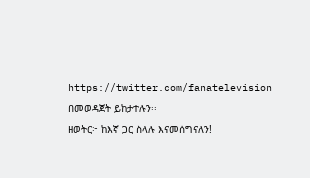https://twitter.com/fanatelevision በመወዳጀት ይከታተሉን፡፡
ዘወትር፦ ከእኛ ጋር ስላሉ እናመሰግናለን!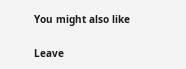You might also like

Leave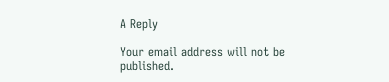A Reply

Your email address will not be published.